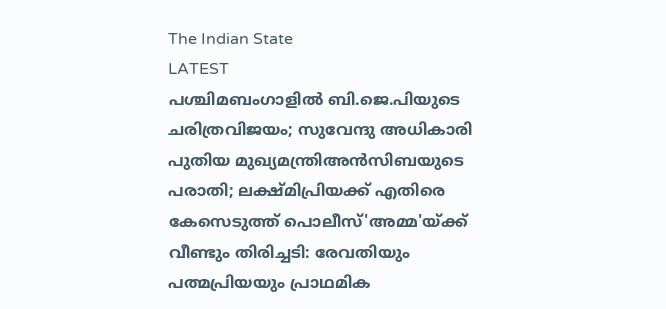The Indian State
LATEST
പശ്ചിമബംഗാളിൽ ബി.ജെ.പിയുടെ ചരിത്രവിജയം; സുവേന്ദു അധികാരി പുതിയ മുഖ്യമന്ത്രിഅൻസിബയുടെ പരാതി; ലക്ഷ്മിപ്രിയക്ക് എതിരെ കേസെടുത്ത് പൊലീസ്'അമ്മ'യ്ക്ക് വീണ്ടും തിരിച്ചടി: രേവതിയും പത്മപ്രിയയും പ്രാഥമിക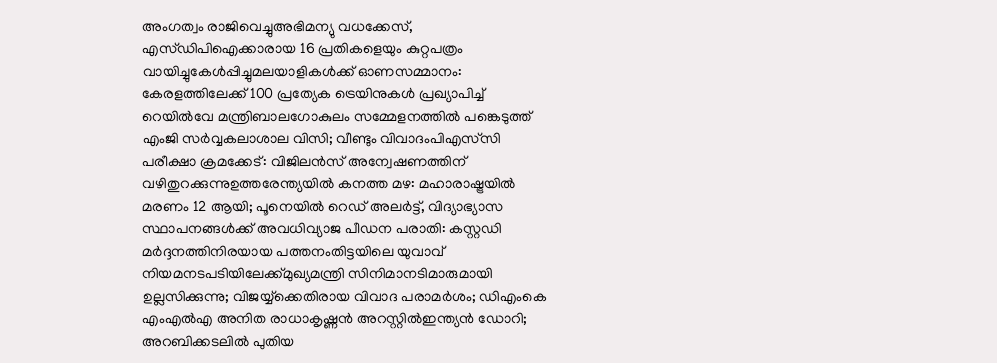അംഗത്വം രാജിവെച്ചുഅഭിമന്യു വധക്കേസ്, എസ്‍ഡിപിഐക്കാരായ 16 പ്രതികളെയും കുറ്റപത്രം വായിച്ചുകേൾപ്പിച്ചുമലയാളികൾക്ക് ഓണസമ്മാനം: കേരളത്തിലേക്ക് 100 പ്രത്യേക ട്രെയിനുകൾ പ്രഖ്യാപിച്ച് റെയിൽവേ മന്ത്രിബാലഗോകുലം സമ്മേളനത്തിൽ പങ്കെടുത്ത് എംജി സർവ്വകലാശാല വിസി; വീണ്ടും വിവാദംപിഎസ്‌സി പരീക്ഷാ ക്രമക്കേട്: വിജിലൻസ് അന്വേഷണത്തിന് വഴിതുറക്കുന്നുഉത്തരേന്ത്യയിൽ കനത്ത മഴ: മഹാരാഷ്ട്രയിൽ മരണം 12 ആയി; പൂനെയിൽ റെഡ് അലർട്ട്, വിദ്യാഭ്യാസ സ്ഥാപനങ്ങൾക്ക് അവധിവ്യാജ പീഡന പരാതി: കസ്റ്റഡി മർദ്ദനത്തിനിരയായ പത്തനംതിട്ടയിലെ യുവാവ് നിയമനടപടിയിലേക്ക്മുഖ്യമന്ത്രി സിനിമാനടിമാരുമായി ഉല്ലസിക്കുന്നു; വിജയ്യ്‌ക്കെതിരായ വിവാദ പരാമർശം; ഡിഎംകെ എംഎൽഎ അനിത രാധാകൃഷ്ണൻ അറസ്റ്റിൽഇന്ത്യന്‍ ഡോറി; അറബിക്കടലില്‍ പുതിയ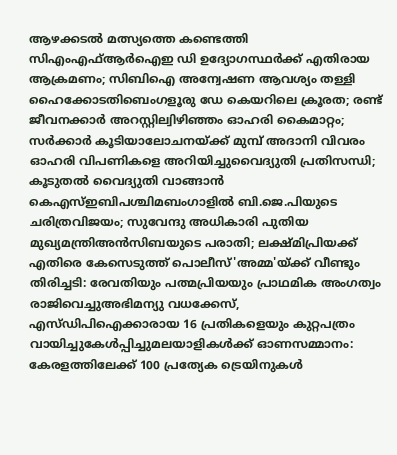ആഴക്കടല്‍ മത്സ്യത്തെ കണ്ടെത്തി സിഎംഎഫ്ആര്‍ഐഇ ഡി ഉദ്യോഗസ്ഥര്‍ക്ക് എതിരായ ആക്രമണം; സിബിഐ അന്വേഷണ ആവശ്യം തള്ളി ഹൈക്കോടതിബെംഗളൂരു ഡേ കെയറിലെ ക്രൂരത; രണ്ട് ജീവനക്കാര്‍ അറസ്റ്റില്വിഴിഞ്ഞം ഓഹരി കൈമാറ്റം; സർക്കാർ കൂടിയാലോചനയ്ക്ക് മുമ്പ് അദാനി വിവരം ഓഹരി വിപണികളെ അറിയിച്ചുവൈദ്യുതി പ്രതിസന്ധി; കൂടുതൽ വൈദ്യുതി വാങ്ങാൻ കെഎസ്ഇബിപശ്ചിമബംഗാളിൽ ബി.ജെ.പിയുടെ ചരിത്രവിജയം; സുവേന്ദു അധികാരി പുതിയ മുഖ്യമന്ത്രിഅൻസിബയുടെ പരാതി; ലക്ഷ്മിപ്രിയക്ക് എതിരെ കേസെടുത്ത് പൊലീസ്'അമ്മ'യ്ക്ക് വീണ്ടും തിരിച്ചടി: രേവതിയും പത്മപ്രിയയും പ്രാഥമിക അംഗത്വം രാജിവെച്ചുഅഭിമന്യു വധക്കേസ്, എസ്‍ഡിപിഐക്കാരായ 16 പ്രതികളെയും കുറ്റപത്രം വായിച്ചുകേൾപ്പിച്ചുമലയാളികൾക്ക് ഓണസമ്മാനം: കേരളത്തിലേക്ക് 100 പ്രത്യേക ട്രെയിനുകൾ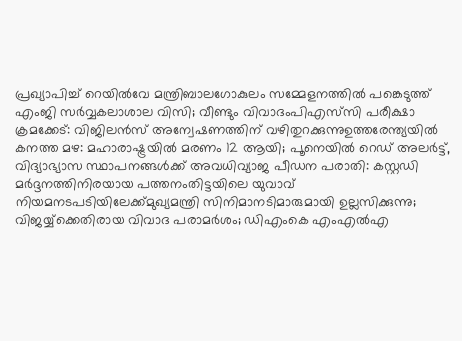പ്രഖ്യാപിച്ച് റെയിൽവേ മന്ത്രിബാലഗോകുലം സമ്മേളനത്തിൽ പങ്കെടുത്ത് എംജി സർവ്വകലാശാല വിസി; വീണ്ടും വിവാദംപിഎസ്‌സി പരീക്ഷാ ക്രമക്കേട്: വിജിലൻസ് അന്വേഷണത്തിന് വഴിതുറക്കുന്നുഉത്തരേന്ത്യയിൽ കനത്ത മഴ: മഹാരാഷ്ട്രയിൽ മരണം 12 ആയി; പൂനെയിൽ റെഡ് അലർട്ട്, വിദ്യാഭ്യാസ സ്ഥാപനങ്ങൾക്ക് അവധിവ്യാജ പീഡന പരാതി: കസ്റ്റഡി മർദ്ദനത്തിനിരയായ പത്തനംതിട്ടയിലെ യുവാവ് നിയമനടപടിയിലേക്ക്മുഖ്യമന്ത്രി സിനിമാനടിമാരുമായി ഉല്ലസിക്കുന്നു; വിജയ്യ്‌ക്കെതിരായ വിവാദ പരാമർശം; ഡിഎംകെ എംഎൽഎ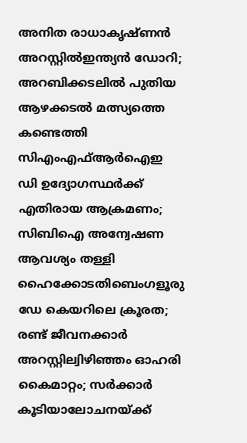അനിത രാധാകൃഷ്ണൻ അറസ്റ്റിൽഇന്ത്യന്‍ ഡോറി; അറബിക്കടലില്‍ പുതിയ ആഴക്കടല്‍ മത്സ്യത്തെ കണ്ടെത്തി സിഎംഎഫ്ആര്‍ഐഇ ഡി ഉദ്യോഗസ്ഥര്‍ക്ക് എതിരായ ആക്രമണം; സിബിഐ അന്വേഷണ ആവശ്യം തള്ളി ഹൈക്കോടതിബെംഗളൂരു ഡേ കെയറിലെ ക്രൂരത; രണ്ട് ജീവനക്കാര്‍ അറസ്റ്റില്വിഴിഞ്ഞം ഓഹരി കൈമാറ്റം; സർക്കാർ കൂടിയാലോചനയ്ക്ക്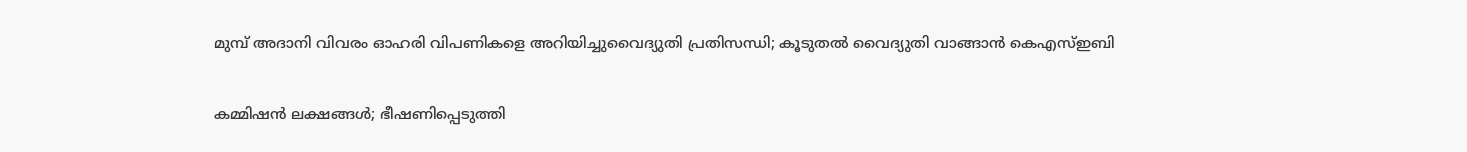മുമ്പ് അദാനി വിവരം ഓഹരി വിപണികളെ അറിയിച്ചുവൈദ്യുതി പ്രതിസന്ധി; കൂടുതൽ വൈദ്യുതി വാങ്ങാൻ കെഎസ്ഇബി

കമ്മിഷൻ ലക്ഷങ്ങൾ; ഭീഷണിപ്പെടുത്തി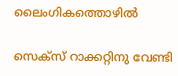ലൈംഗികത്തൊഴിൽ

സെക്സ് റാക്കറ്റിനു വേണ്ടി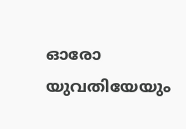ഓരോ യുവതിയേയും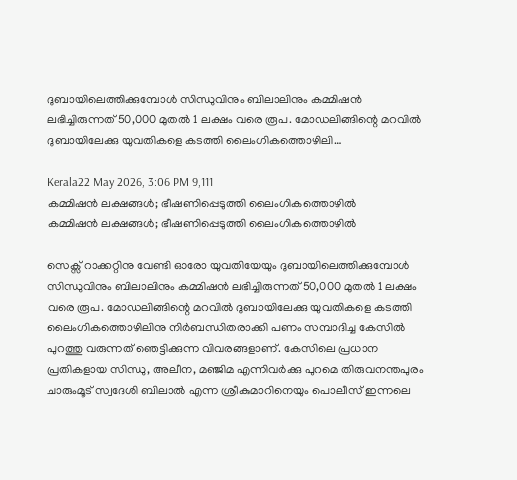ദുബായിലെത്തിക്കുമ്പോൾ സിന്ധുവിനും ബിലാലിനും കമ്മിഷൻ ലഭിച്ചിരുന്നത് 50,000 മുതൽ 1 ലക്ഷം വരെ രൂപ. മോഡലിങ്ങിന്റെ മറവിൽ ദുബായിലേക്കു യുവതികളെ കടത്തി ലൈംഗികത്തൊഴിലി…

Kerala22 May 2026, 3:06 PM 9,111
കമ്മിഷൻ ലക്ഷങ്ങൾ; ഭീഷണിപ്പെടുത്തി ലൈംഗികത്തൊഴിൽ
കമ്മിഷൻ ലക്ഷങ്ങൾ; ഭീഷണിപ്പെടുത്തി ലൈംഗികത്തൊഴിൽ

സെക്സ് റാക്കറ്റിനു വേണ്ടി ഓരോ യുവതിയേയും ദുബായിലെത്തിക്കുമ്പോൾ സിന്ധുവിനും ബിലാലിനും കമ്മിഷൻ ലഭിച്ചിരുന്നത് 50,000 മുതൽ 1 ലക്ഷം വരെ രൂപ. മോഡലിങ്ങിന്റെ മറവിൽ ദുബായിലേക്കു യുവതികളെ കടത്തി ലൈംഗികത്തൊഴിലിനു നിർബന്ധിതരാക്കി പണം സമ്പാദിച്ച കേസിൽ പുറത്തു വരുന്നത് ഞെട്ടിക്കുന്ന വിവരങ്ങളാണ്. കേസിലെ പ്രധാന പ്രതികളായ സിന്ധു, അലീന, മഞ്ജിമ എന്നിവർക്കു പുറമെ തിരുവനന്തപുരം ചാരുംമൂട് സ്വദേശി ബിലാൽ എന്ന ശ്രീകുമാറിനെയും പൊലീസ് ഇന്നലെ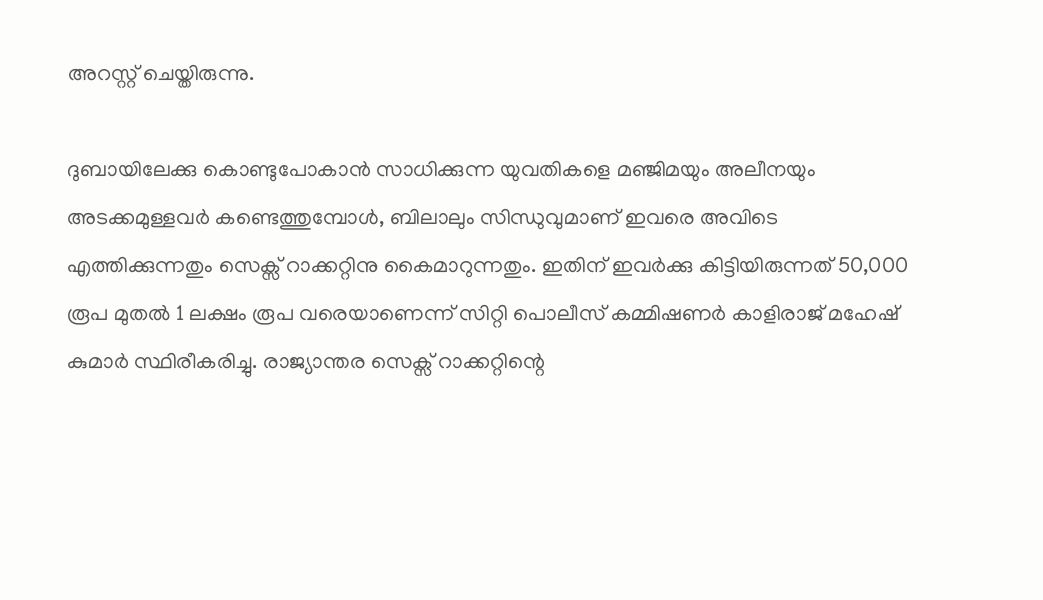അറസ്റ്റ് ചെയ്തിരുന്നു.

ദുബായിലേക്കു കൊണ്ടുപോകാൻ സാധിക്കുന്ന യുവതികളെ മഞ്ജിമയും അലീനയും അടക്കമുള്ളവർ കണ്ടെത്തുമ്പോൾ, ബിലാലും സിന്ധുവുമാണ് ഇവരെ അവിടെ എത്തിക്കുന്നതും സെക്സ് റാക്കറ്റിനു കൈമാറുന്നതും. ഇതിന് ഇവർക്കു കിട്ടിയിരുന്നത് 50,000 രൂപ മുതൽ 1 ലക്ഷം രൂപ വരെയാണെന്ന് സിറ്റി പൊലീസ് കമ്മിഷണർ കാളിരാജ് മഹേഷ് കുമാർ സ്ഥിരീകരിച്ചു. രാജ്യാന്തര സെക്സ് റാക്കറ്റിന്റെ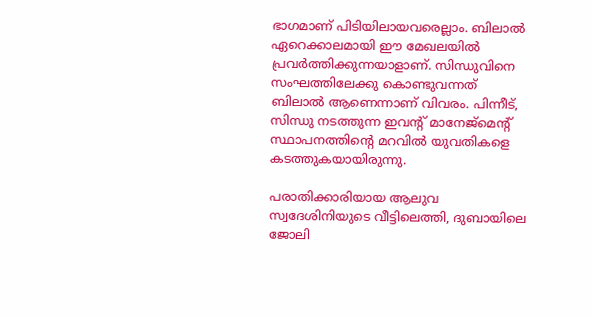ഭാഗമാണ് പിടിയിലായവരെല്ലാം. ബിലാൽ ഏറെക്കാലമായി ഈ മേഖലയിൽ പ്രവർത്തിക്കുന്നയാളാണ്. സിന്ധുവിനെ സംഘത്തിലേക്കു കൊണ്ടുവന്നത് ബിലാൽ ആണെന്നാണ് വിവരം. പിന്നീട്, സിന്ധു നടത്തുന്ന ഇവന്റ് മാനേജ്മെന്റ് സ്ഥാപനത്തിന്റെ മറവിൽ‍ യുവതികളെ കടത്തുകയായിരുന്നു.

പരാതിക്കാരിയായ ആലുവ സ്വദേശിനിയുടെ വീട്ടിലെത്തി, ദുബായിലെ ജോലി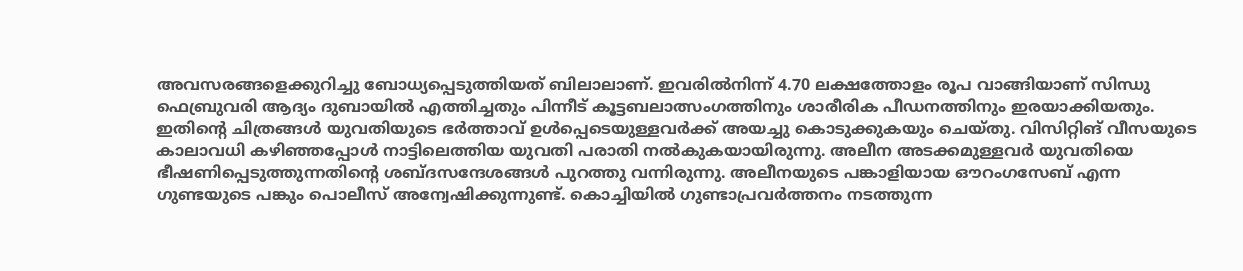അവസരങ്ങളെക്കുറിച്ചു ബോധ്യപ്പെടുത്തിയത് ബിലാലാണ്. ഇവരിൽനിന്ന് 4.70 ലക്ഷത്തോളം രൂപ വാങ്ങിയാണ് സിന്ധു ഫെബ്രുവരി ആദ്യം ദുബായിൽ എത്തിച്ചതും പിന്നീട് കൂട്ടബലാത്സംഗത്തിനും ശാരീരിക പീഡനത്തിനും ഇരയാക്കിയതും. ഇതിന്റെ ചിത്രങ്ങൾ യുവതിയുടെ ഭർത്താവ് ഉൾപ്പെടെയുള്ളവർക്ക് അയച്ചു കൊടുക്കുകയും ചെയ്തു. വിസിറ്റിങ് വീസയുടെ കാലാവധി കഴിഞ്ഞപ്പോൾ നാട്ടിലെത്തിയ യുവതി പരാതി നൽകുകയായിരുന്നു. അലീന അടക്കമുള്ളവർ യുവതിയെ ഭീഷണിപ്പെടുത്തുന്നതിന്റെ ശബ്ദസന്ദേശങ്ങൾ പുറത്തു വന്നിരുന്നു. അലീനയുടെ പങ്കാളിയായ ഔറംഗസേബ് എന്ന ഗുണ്ടയുടെ പങ്കും പൊലീസ് അന്വേഷിക്കുന്നുണ്ട്. കൊച്ചിയിൽ ഗുണ്ടാപ്രവർത്തനം നടത്തുന്ന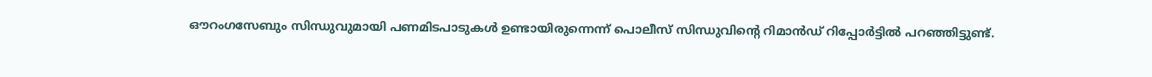ഔറംഗസേബും സിന്ധുവുമായി പണമിടപാടുകൾ ഉണ്ടായിരുന്നെന്ന് പൊലീസ് സിന്ധുവിന്റെ റിമാൻഡ് റിപ്പോർട്ടിൽ പറഞ്ഞിട്ടുണ്ട്.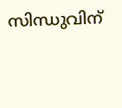സിന്ധുവിന്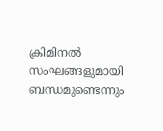ക്രിമിനൽ സംഘങ്ങളുമായി ബന്ധമുണ്ടെന്നും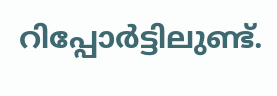റിപ്പോർട്ടിലുണ്ട്.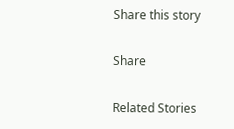Share this story

Share

Related Stories